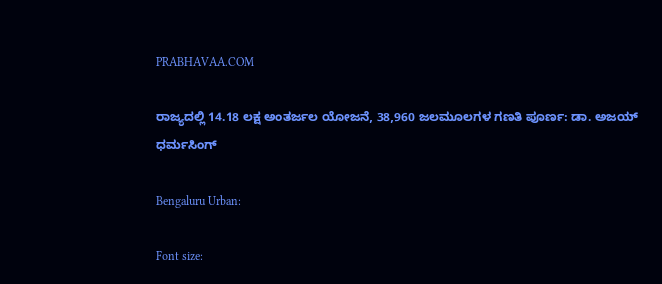PRABHAVAA.COM

ರಾಜ್ಯದಲ್ಲಿ 14.18 ಲಕ್ಷ ಅಂತರ್ಜಲ ಯೋಜನೆ, 38,960 ಜಲಮೂಲಗಳ ಗಣತಿ ಪೂರ್ಣ: ಡಾ. ಅಜಯ್ ಧರ್ಮಸಿಂಗ್

Bengaluru Urban:

Font size: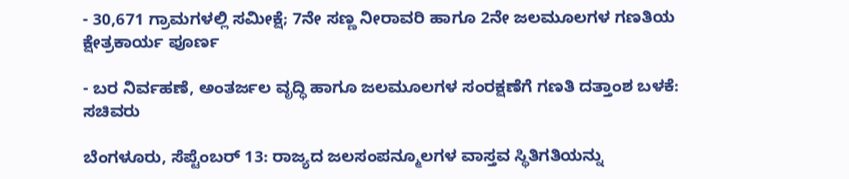- 30,671 ಗ್ರಾಮಗಳಲ್ಲಿ ಸಮೀಕ್ಷೆ; 7ನೇ ಸಣ್ಣ ನೀರಾವರಿ ಹಾಗೂ 2ನೇ ಜಲಮೂಲಗಳ ಗಣತಿಯ ಕ್ಷೇತ್ರಕಾರ್ಯ ಪೂರ್ಣ

- ಬರ ನಿರ್ವಹಣೆ, ಅಂತರ್ಜಲ ವೃದ್ಧಿ ಹಾಗೂ ಜಲಮೂಲಗಳ ಸಂರಕ್ಷಣೆಗೆ ಗಣತಿ ದತ್ತಾಂಶ ಬಳಕೆ: ಸಚಿವರು

ಬೆಂಗಳೂರು, ಸೆಪ್ಟೆಂಬರ್ 13: ರಾಜ್ಯದ ಜಲಸಂಪನ್ಮೂಲಗಳ ವಾಸ್ತವ ಸ್ಥಿತಿಗತಿಯನ್ನು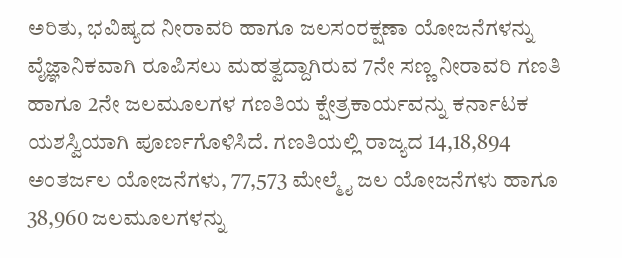ಅರಿತು, ಭವಿಷ್ಯದ ನೀರಾವರಿ ಹಾಗೂ ಜಲಸಂರಕ್ಷಣಾ ಯೋಜನೆಗಳನ್ನು ವೈಜ್ಞಾನಿಕವಾಗಿ ರೂಪಿಸಲು ಮಹತ್ವದ್ದಾಗಿರುವ 7ನೇ ಸಣ್ಣ ನೀರಾವರಿ ಗಣತಿ ಹಾಗೂ 2ನೇ ಜಲಮೂಲಗಳ ಗಣತಿಯ ಕ್ಷೇತ್ರಕಾರ್ಯವನ್ನು ಕರ್ನಾಟಕ ಯಶಸ್ವಿಯಾಗಿ ಪೂರ್ಣಗೊಳಿಸಿದೆ. ಗಣತಿಯಲ್ಲಿ ರಾಜ್ಯದ 14,18,894 ಅಂತರ್ಜಲ ಯೋಜನೆಗಳು, 77,573 ಮೇಲ್ಮೈ ಜಲ ಯೋಜನೆಗಳು ಹಾಗೂ 38,960 ಜಲಮೂಲಗಳನ್ನು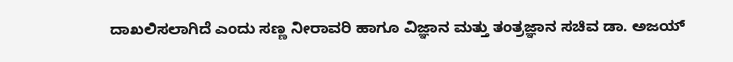ದಾಖಲಿಸಲಾಗಿದೆ ಎಂದು ಸಣ್ಣ ನೀರಾವರಿ ಹಾಗೂ ವಿಜ್ಞಾನ ಮತ್ತು ತಂತ್ರಜ್ಞಾನ ಸಚಿವ ಡಾ. ಅಜಯ್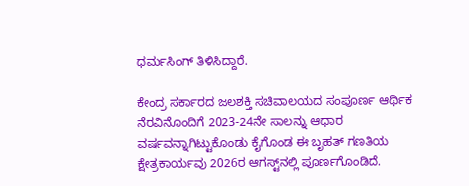ಧರ್ಮಸಿಂಗ್ ತಿಳಿಸಿದ್ದಾರೆ.

ಕೇಂದ್ರ ಸರ್ಕಾರದ ಜಲಶಕ್ತಿ ಸಚಿವಾಲಯದ ಸಂಪೂರ್ಣ ಆರ್ಥಿಕ ನೆರವಿನೊಂದಿಗೆ 2023-24ನೇ ಸಾಲನ್ನು ಆಧಾರ ವರ್ಷವನ್ನಾಗಿಟ್ಟುಕೊಂಡು ಕೈಗೊಂಡ ಈ ಬೃಹತ್ ಗಣತಿಯ ಕ್ಷೇತ್ರಕಾರ್ಯವು 2026ರ ಆಗಸ್ಟ್‌ನಲ್ಲಿ ಪೂರ್ಣಗೊಂಡಿದೆ.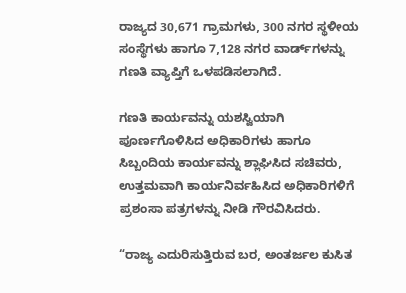ರಾಜ್ಯದ 30,671 ಗ್ರಾಮಗಳು, 300 ನಗರ ಸ್ಥಳೀಯ ಸಂಸ್ಥೆಗಳು ಹಾಗೂ 7,128 ನಗರ ವಾರ್ಡ್‌ಗಳನ್ನು ಗಣತಿ ವ್ಯಾಪ್ತಿಗೆ ಒಳಪಡಿಸಲಾಗಿದೆ.

ಗಣತಿ ಕಾರ್ಯವನ್ನು ಯಶಸ್ವಿಯಾಗಿ ಪೂರ್ಣಗೊಳಿಸಿದ ಅಧಿಕಾರಿಗಳು ಹಾಗೂ ಸಿಬ್ಬಂದಿಯ ಕಾರ್ಯವನ್ನು ಶ್ಲಾಘಿಸಿದ ಸಚಿವರು, ಉತ್ತಮವಾಗಿ ಕಾರ್ಯನಿರ್ವಹಿಸಿದ ಅಧಿಕಾರಿಗಳಿಗೆ ಪ್ರಶಂಸಾ ಪತ್ರಗಳನ್ನು ನೀಡಿ ಗೌರವಿಸಿದರು.

“ರಾಜ್ಯ ಎದುರಿಸುತ್ತಿರುವ ಬರ, ಅಂತರ್ಜಲ ಕುಸಿತ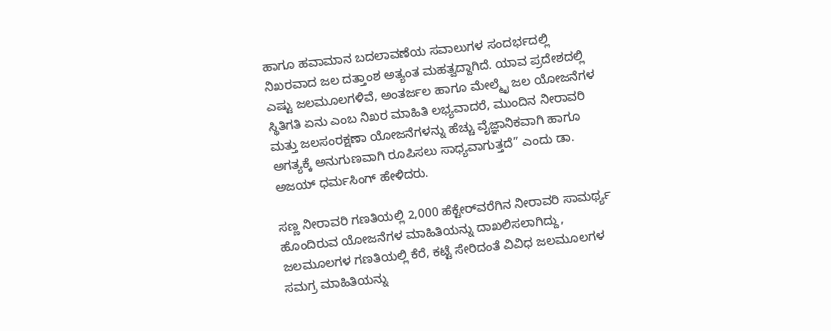ಹಾಗೂ ಹವಾಮಾನ ಬದಲಾವಣೆಯ ಸವಾಲುಗಳ ಸಂದರ್ಭದಲ್ಲಿ ನಿಖರವಾದ ಜಲ ದತ್ತಾಂಶ ಅತ್ಯಂತ ಮಹತ್ವದ್ದಾಗಿದೆ. ಯಾವ ಪ್ರದೇಶದಲ್ಲಿ ಎಷ್ಟು ಜಲಮೂಲಗಳಿವೆ, ಅಂತರ್ಜಲ ಹಾಗೂ ಮೇಲ್ಮೈ ಜಲ ಯೋಜನೆಗಳ ಸ್ಥಿತಿಗತಿ ಏನು ಎಂಬ ನಿಖರ ಮಾಹಿತಿ ಲಭ್ಯವಾದರೆ, ಮುಂದಿನ ನೀರಾವರಿ ಮತ್ತು ಜಲಸಂರಕ್ಷಣಾ ಯೋಜನೆಗಳನ್ನು ಹೆಚ್ಚು ವೈಜ್ಞಾನಿಕವಾಗಿ ಹಾಗೂ ಅಗತ್ಯಕ್ಕೆ ಅನುಗುಣವಾಗಿ ರೂಪಿಸಲು ಸಾಧ್ಯವಾಗುತ್ತದೆ” ಎಂದು ಡಾ. ಅಜಯ್ ಧರ್ಮಸಿಂಗ್ ಹೇಳಿದರು.

ಸಣ್ಣ ನೀರಾವರಿ ಗಣತಿಯಲ್ಲಿ 2,000 ಹೆಕ್ಟೇರ್‌ವರೆಗಿನ ನೀರಾವರಿ ಸಾಮರ್ಥ್ಯ ಹೊಂದಿರುವ ಯೋಜನೆಗಳ ಮಾಹಿತಿಯನ್ನು ದಾಖಲಿಸಲಾಗಿದ್ದು, ಜಲಮೂಲಗಳ ಗಣತಿಯಲ್ಲಿ ಕೆರೆ, ಕಟ್ಟೆ ಸೇರಿದಂತೆ ವಿವಿಧ ಜಲಮೂಲಗಳ ಸಮಗ್ರ ಮಾಹಿತಿಯನ್ನು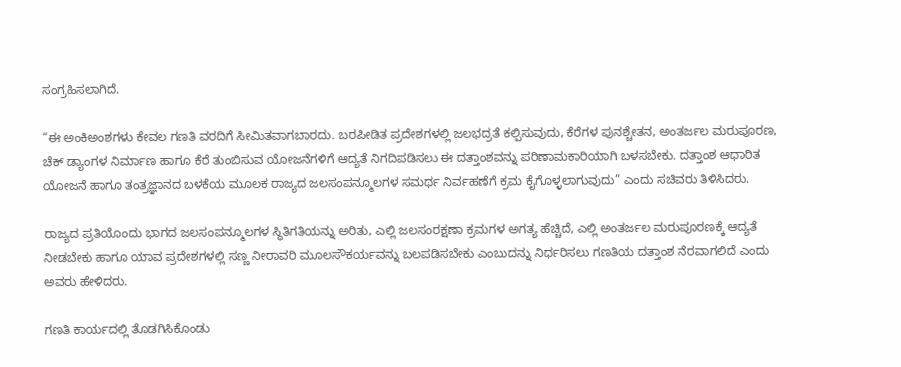ಸಂಗ್ರಹಿಸಲಾಗಿದೆ.

“ಈ ಅಂಕಿಅಂಶಗಳು ಕೇವಲ ಗಣತಿ ವರದಿಗೆ ಸೀಮಿತವಾಗಬಾರದು. ಬರಪೀಡಿತ ಪ್ರದೇಶಗಳಲ್ಲಿ ಜಲಭದ್ರತೆ ಕಲ್ಪಿಸುವುದು, ಕೆರೆಗಳ ಪುನಶ್ಚೇತನ, ಅಂತರ್ಜಲ ಮರುಪೂರಣ, ಚೆಕ್ ಡ್ಯಾಂಗಳ ನಿರ್ಮಾಣ ಹಾಗೂ ಕೆರೆ ತುಂಬಿಸುವ ಯೋಜನೆಗಳಿಗೆ ಆದ್ಯತೆ ನಿಗದಿಪಡಿಸಲು ಈ ದತ್ತಾಂಶವನ್ನು ಪರಿಣಾಮಕಾರಿಯಾಗಿ ಬಳಸಬೇಕು. ದತ್ತಾಂಶ ಆಧಾರಿತ ಯೋಜನೆ ಹಾಗೂ ತಂತ್ರಜ್ಞಾನದ ಬಳಕೆಯ ಮೂಲಕ ರಾಜ್ಯದ ಜಲಸಂಪನ್ಮೂಲಗಳ ಸಮರ್ಥ ನಿರ್ವಹಣೆಗೆ ಕ್ರಮ ಕೈಗೊಳ್ಳಲಾಗುವುದು” ಎಂದು ಸಚಿವರು ತಿಳಿಸಿದರು.

ರಾಜ್ಯದ ಪ್ರತಿಯೊಂದು ಭಾಗದ ಜಲಸಂಪನ್ಮೂಲಗಳ ಸ್ಥಿತಿಗತಿಯನ್ನು ಅರಿತು, ಎಲ್ಲಿ ಜಲಸಂರಕ್ಷಣಾ ಕ್ರಮಗಳ ಅಗತ್ಯ ಹೆಚ್ಚಿದೆ, ಎಲ್ಲಿ ಅಂತರ್ಜಲ ಮರುಪೂರಣಕ್ಕೆ ಆದ್ಯತೆ ನೀಡಬೇಕು ಹಾಗೂ ಯಾವ ಪ್ರದೇಶಗಳಲ್ಲಿ ಸಣ್ಣ ನೀರಾವರಿ ಮೂಲಸೌಕರ್ಯವನ್ನು ಬಲಪಡಿಸಬೇಕು ಎಂಬುದನ್ನು ನಿರ್ಧರಿಸಲು ಗಣತಿಯ ದತ್ತಾಂಶ ನೆರವಾಗಲಿದೆ ಎಂದು ಅವರು ಹೇಳಿದರು.

ಗಣತಿ ಕಾರ್ಯದಲ್ಲಿ ತೊಡಗಿಸಿಕೊಂಡು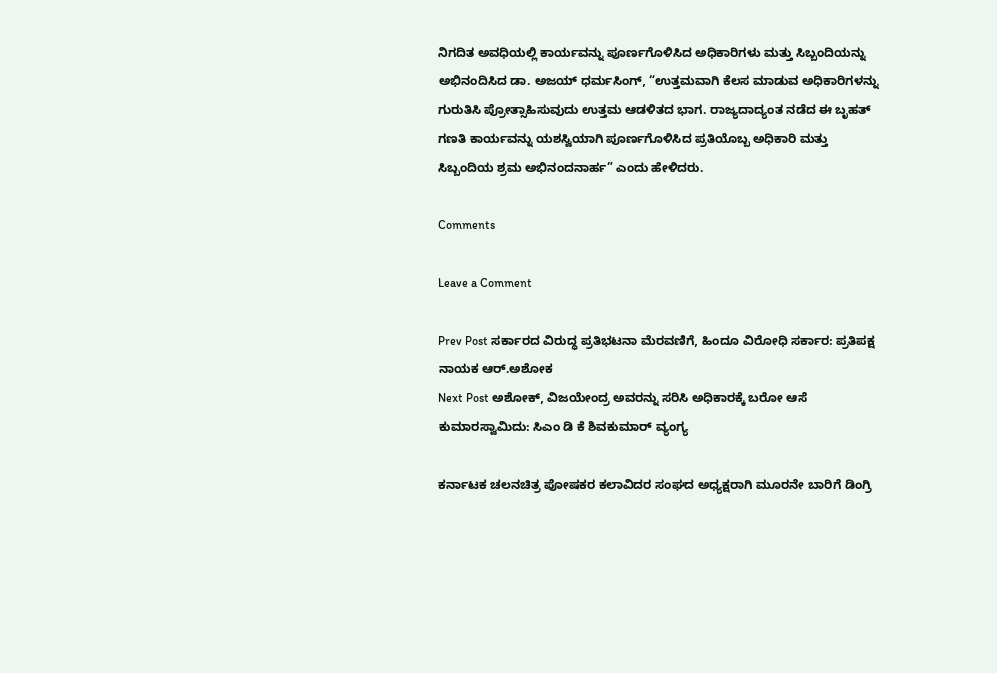ನಿಗದಿತ ಅವಧಿಯಲ್ಲಿ ಕಾರ್ಯವನ್ನು ಪೂರ್ಣಗೊಳಿಸಿದ ಅಧಿಕಾರಿಗಳು ಮತ್ತು ಸಿಬ್ಬಂದಿಯನ್ನು ಅಭಿನಂದಿಸಿದ ಡಾ. ಅಜಯ್ ಧರ್ಮಸಿಂಗ್, “ಉತ್ತಮವಾಗಿ ಕೆಲಸ ಮಾಡುವ ಅಧಿಕಾರಿಗಳನ್ನು ಗುರುತಿಸಿ ಪ್ರೋತ್ಸಾಹಿಸುವುದು ಉತ್ತಮ ಆಡಳಿತದ ಭಾಗ. ರಾಜ್ಯದಾದ್ಯಂತ ನಡೆದ ಈ ಬೃಹತ್ ಗಣತಿ ಕಾರ್ಯವನ್ನು ಯಶಸ್ವಿಯಾಗಿ ಪೂರ್ಣಗೊಳಿಸಿದ ಪ್ರತಿಯೊಬ್ಬ ಅಧಿಕಾರಿ ಮತ್ತು ಸಿಬ್ಬಂದಿಯ ಶ್ರಮ ಅಭಿನಂದನಾರ್ಹ” ಎಂದು ಹೇಳಿದರು.

Comments

Leave a Comment

Prev Post ಸರ್ಕಾರದ ವಿರುದ್ಧ ಪ್ರತಿಭಟನಾ ಮೆರವಣಿಗೆ, ಹಿಂದೂ ವಿರೋಧಿ ಸರ್ಕಾರ: ಪ್ರತಿಪಕ್ಷ ನಾಯಕ ಆರ್‌.ಅಶೋಕ
Next Post ಅಶೋಕ್, ವಿಜಯೇಂದ್ರ ಅವರನ್ನು ಸರಿಸಿ ಅಧಿಕಾರಕ್ಕೆ ಬರೋ ಆಸೆ ಕುಮಾರಸ್ವಾಮಿದು: ಸಿಎಂ‌ ಡಿ ಕೆ ಶಿವಕುಮಾರ್ ವ್ಯಂಗ್ಯ

ಕರ್ನಾಟಕ ಚಲನಚಿತ್ರ ಪೋಷಕರ ಕಲಾವಿದರ ಸಂಘದ ಅಧ್ಯಕ್ಷರಾಗಿ ಮೂರನೇ ಬಾರಿಗೆ ಡಿಂಗ್ರಿ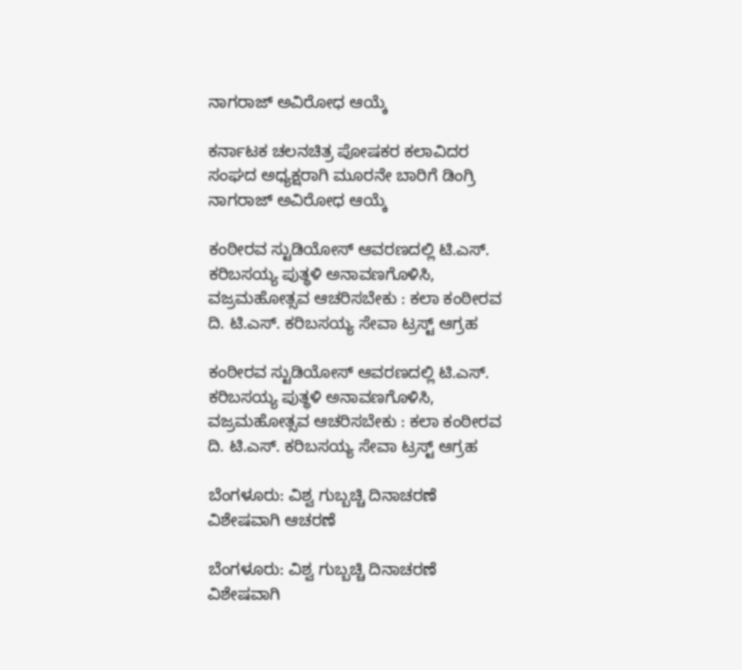ನಾಗರಾಜ್ ಅವಿರೋಧ ಆಯ್ಕೆ

ಕರ್ನಾಟಕ ಚಲನಚಿತ್ರ ಪೋಷಕರ ಕಲಾವಿದರ ಸಂಘದ ಅಧ್ಯಕ್ಷರಾಗಿ ಮೂರನೇ ಬಾರಿಗೆ ಡಿಂಗ್ರಿ ನಾಗರಾಜ್ ಅವಿರೋಧ ಆಯ್ಕೆ

ಕಂಠೀರವ ಸ್ಟುಡಿಯೋಸ್ ಆವರಣದಲ್ಲಿ ಟಿ.ಎಸ್. ಕರಿಬಸಯ್ಯ ಪುತ್ಥಳಿ ಅನಾವಣಗೊಳಿಸಿ, ವಜ್ರಮಹೋತ್ಸವ ಆಚರಿಸಬೇಕು : ಕಲಾ ಕಂಠೀರವ ದಿ. ಟಿ.ಎಸ್. ಕರಿಬಸಯ್ಯ ಸೇವಾ ಟ್ರಸ್ಟ್ ಆಗ್ರಹ

ಕಂಠೀರವ ಸ್ಟುಡಿಯೋಸ್ ಆವರಣದಲ್ಲಿ ಟಿ.ಎಸ್. ಕರಿಬಸಯ್ಯ ಪುತ್ಥಳಿ ಅನಾವಣಗೊಳಿಸಿ, ವಜ್ರಮಹೋತ್ಸವ ಆಚರಿಸಬೇಕು : ಕಲಾ ಕಂಠೀರವ ದಿ. ಟಿ.ಎಸ್. ಕರಿಬಸಯ್ಯ ಸೇವಾ ಟ್ರಸ್ಟ್ ಆಗ್ರಹ

ಬೆಂಗಳೂರು: ವಿಶ್ವ ಗುಬ್ಬಚ್ಚಿ ದಿನಾಚರಣೆ ವಿಶೇಷವಾಗಿ ಆಚರಣೆ

ಬೆಂಗಳೂರು: ವಿಶ್ವ ಗುಬ್ಬಚ್ಚಿ ದಿನಾಚರಣೆ ವಿಶೇಷವಾಗಿ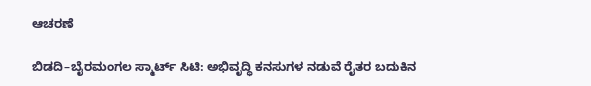ಆಚರಣೆ

ಬಿಡದಿ–ಬೈರಮಂಗಲ ಸ್ಮಾರ್ಟ್ ಸಿಟಿ: ಅಭಿವೃದ್ಧಿ ಕನಸುಗಳ ನಡುವೆ ರೈತರ ಬದುಕಿನ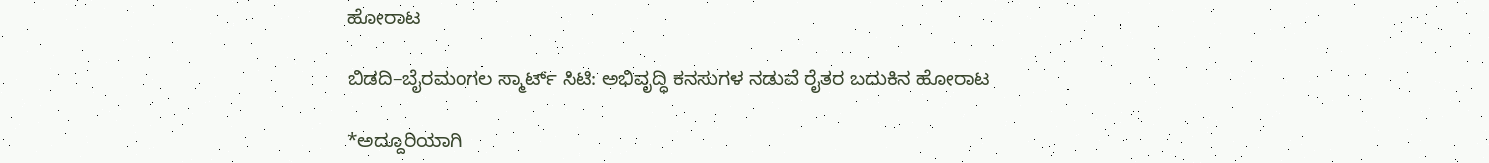ಹೋರಾಟ

ಬಿಡದಿ–ಬೈರಮಂಗಲ ಸ್ಮಾರ್ಟ್ ಸಿಟಿ: ಅಭಿವೃದ್ಧಿ ಕನಸುಗಳ ನಡುವೆ ರೈತರ ಬದುಕಿನ ಹೋರಾಟ

*ಅದ್ದೂರಿಯಾಗಿ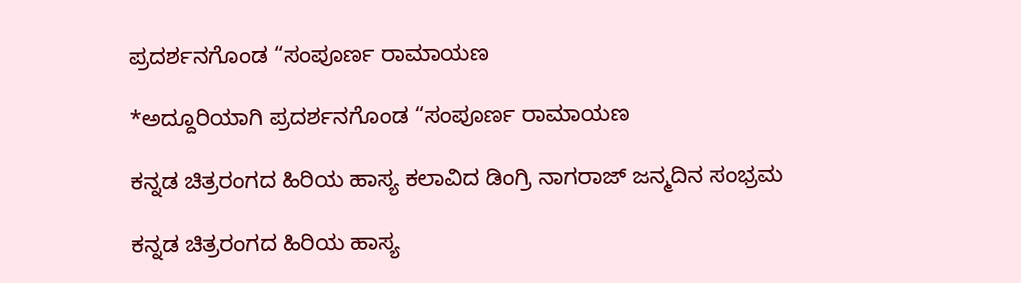ಪ್ರದರ್ಶನಗೊಂಡ “ಸಂಪೂರ್ಣ ರಾಮಾಯಣ

*ಅದ್ದೂರಿಯಾಗಿ ಪ್ರದರ್ಶನಗೊಂಡ “ಸಂಪೂರ್ಣ ರಾಮಾಯಣ

ಕನ್ನಡ ಚಿತ್ರರಂಗದ ಹಿರಿಯ ಹಾಸ್ಯ ಕಲಾವಿದ ಡಿಂಗ್ರಿ ನಾಗರಾಜ್ ಜನ್ಮದಿನ ಸಂಭ್ರಮ

ಕನ್ನಡ ಚಿತ್ರರಂಗದ ಹಿರಿಯ ಹಾಸ್ಯ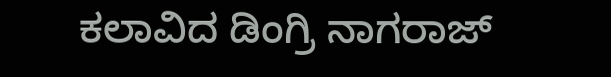ಕಲಾವಿದ ಡಿಂಗ್ರಿ ನಾಗರಾಜ್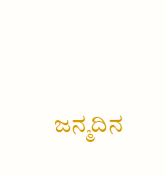ಜನ್ಮದಿನ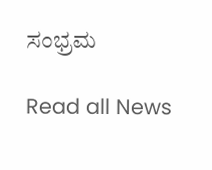ಸಂಭ್ರಮ

Read all News